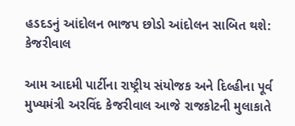હડદડનું આંદોલન ભાજપ છોડો આંદોલન સાબિત થશે: કેજરીવાલ

આમ આદમી પાર્ટીના રાષ્ટ્રીય સંયોજક અને દિલ્હીના પૂર્વ મુખ્યમંત્રી અરવિંદ કેજરીવાલ આજે રાજકોટની મુલાકાતે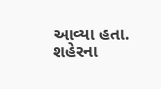આવ્યા હતા. શહેરના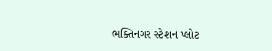ભક્તિનગર સ્ટેશન પ્લોટ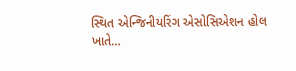સ્થિત એન્જિનીયરિંગ એસોસિએશન હોલ ખાતે…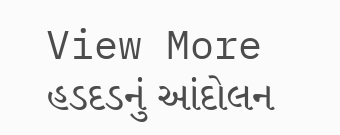View More હડદડનું આંદોલન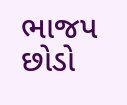ભાજપ છોડો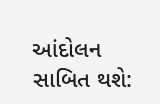આંદોલન સાબિત થશે: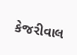કેજરીવાલ